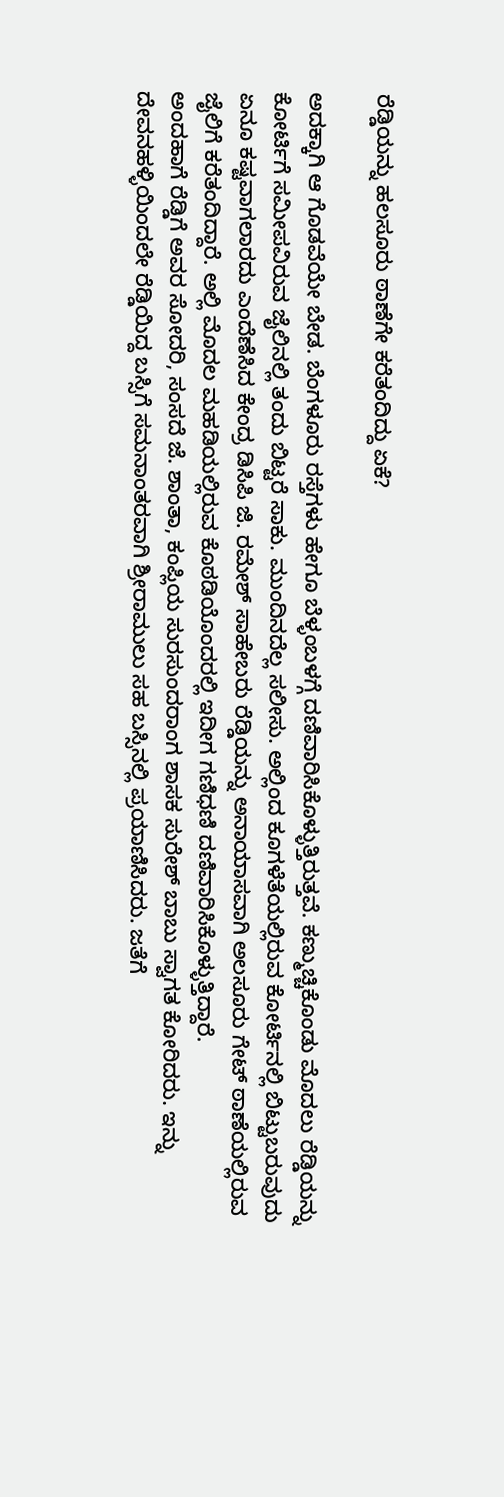ರೆಡ್ಡಿಯನ್ನು ಹಲಸೂರು ಠಾಣೆಗೇ ಕರೆತಂದಿದ್ದು ಏಕೆ?

ಅದಕ್ಕಾಗಿ ಆ ಗೊಡವೆಯೇ ಬೇಡ. ಬೆಂಗಳೂರು ರಸ್ತೆಗಳು ಹೇಗೂ ಬೆಳ್ಳಂಬಳಗ್ಗೆ ದಣಿವಾರಿಸಿಕೊಳ್ಳುತ್ತಿರುತ್ತವೆ. ಕಣ್ಮುಚ್ಚಿಕೊಂಡು ಮೊದಲು ರೆಡ್ಡಿಯನ್ನು ಕೋರ್ಟಿಗೆ ಸಮೀಪವಿರುವ ಜೈಲಿನಲ್ಲಿ ತಂದು ಬಿಟ್ಟರೆ ಸಾಕು. ಮುಂದಿನದೆಲ್ಲ ಸಲೀಸು. ಅಲ್ಲಿಂದ ಕೂಗಳೆತೆಯಲ್ಲಿರುವ ಕೋರ್ಟಿನಲ್ಲಿ ಬಿಟ್ಟುಬರುವುದು ಏನೂ ಕಷ್ಟವಾಗಲಾರದು ಎಂದೆಣೆಸಿದ ಕೇಂದ್ರ ಡಿಸಿಪಿ ಜಿ. ರಮೇಶ್ ಸಾಹೇಬರು ರೆಡ್ಡಿಯನ್ನು ಅನಾಯಾಸವಾಗಿ ಅಲಸೂರು ಗೇಟ್ ಠಾಣೆಯಲ್ಲಿರುವ ಜೈಲಿಗೆ ಕರೆತಂದಿದ್ದಾರೆ. ಅಲ್ಲಿ ಮೊದಲ ಮಹಡಿಯಲ್ಲಿರುವ ಕೊಠಡಿಯೊಂದರಲ್ಲಿ ಇದೀಗ ಗಣಿಧಣಿ ದಣಿವಾರಿಸಿಕೊಳ್ಳುತ್ತಿದ್ದಾರೆ.
ಅಂದಹಾಗೆ ರೆಡ್ಡಿಗೆ ಅವರ ಸೋದರಿ, ಸಂಸದೆ ಜೆ. ಶಾಂತಾ, ಕಂಪ್ಲಿಯ ಸುರಸುಂದರಾಂಗ ಶಾಸಕ ಸುರೇಶ್ ಬಾಬು ಸ್ವಾಗತ ಕೋರಿದರು. ಇನ್ನು ದೇವನಹಳ್ಳಿಯಿಂದಲೇ ರೆಡ್ಡಿಯಿದ್ದ ಬಸ್ಸಿಗೆ ಸಮನಾಂತರವಾಗಿ ಶ್ರೀರಾಮುಲು ಸಹ ಬಸ್ಸಿನಲ್ಲಿ ಪ್ರಯಾಣಿಸಿದರು. ಜತೆಗೆ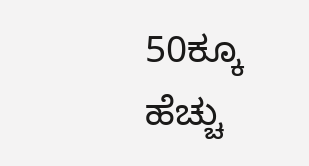50ಕ್ಕೂ ಹೆಚ್ಚು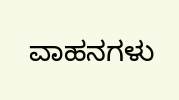ವಾಹನಗಳು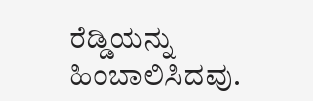ರೆಡ್ಡಿಯನ್ನು ಹಿಂಬಾಲಿಸಿದವು.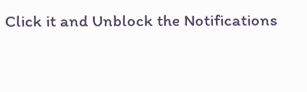Click it and Unblock the Notifications